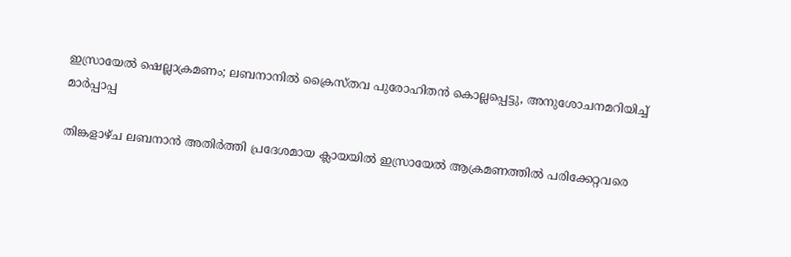ഇസ്രായേൽ ഷെല്ലാക്രമണം; ലബനാനിൽ ക്രൈസ്തവ പുരോഹിതൻ കൊല്ലപ്പെട്ടു, അനുശോചനമറിയിച്ച് മാര്‍പ്പാപ്പ

തിങ്കളാഴ്ച ലബനാന്‍ അതിര്‍ത്തി പ്രദേശമായ ക്ലായയില്‍ ഇസ്രായേല്‍ ആക്രമണത്തില്‍ പരിക്കേറ്റവരെ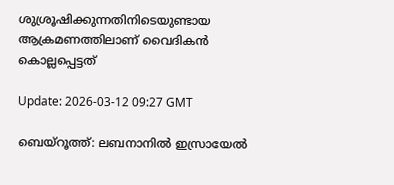ശുശ്രൂഷിക്കുന്നതിനിടെയുണ്ടായ ആക്രമണത്തിലാണ് വൈദികൻ കൊല്ലപ്പെട്ടത്

Update: 2026-03-12 09:27 GMT

ബെയ്‌റൂത്ത്: ലബനാനില്‍ ഇസ്രായേല്‍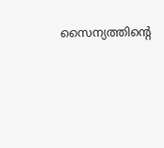സൈന്യത്തിന്റെ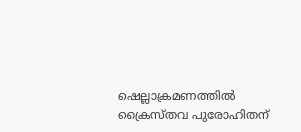ഷെല്ലാക്രമണത്തിൽ ക്രൈസ്തവ പുരോഹിതന്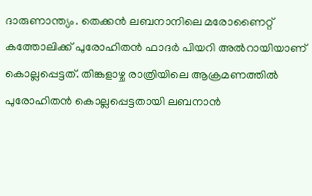ദാരുണാന്ത്യം. തെക്കന്‍ ലബനാനിലെ മരോണൈറ്റ് കത്തോലിക്ക് പുരോഹിതന്‍ ഫാദര്‍ പിയറി അല്‍റായിയാണ് കൊല്ലപ്പെട്ടത്. തിങ്കളാഴ്ച രാത്രിയിലെ ആക്രമണത്തില്‍ പുരോഹിതന്‍ കൊല്ലപ്പെട്ടതായി ലബനാന്‍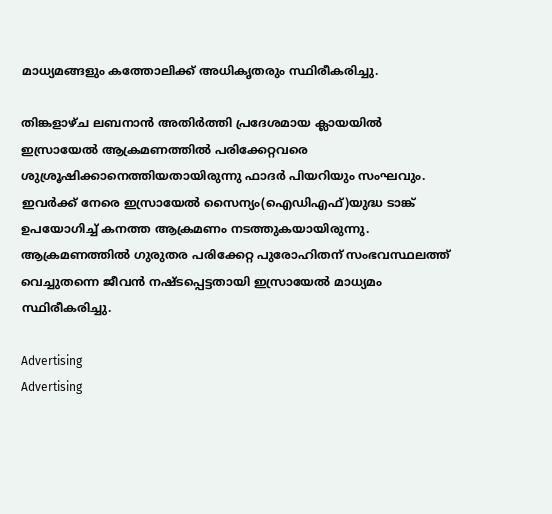മാധ്യമങ്ങളും കത്തോലിക്ക് അധികൃതരും സ്ഥിരീകരിച്ചു.

തിങ്കളാഴ്ച ലബനാന്‍ അതിര്‍ത്തി പ്രദേശമായ ക്ലായയില്‍ ഇസ്രായേല്‍ ആക്രമണത്തില്‍ പരിക്കേറ്റവരെ ശുശ്രൂഷിക്കാനെത്തിയതായിരുന്നു ഫാദര്‍ പിയറിയും സംഘവും. ഇവര്‍ക്ക് നേരെ ഇസ്രായേല്‍ സൈന്യം(ഐഡിഎഫ്)യുദ്ധ ടാങ്ക് ഉപയോഗിച്ച് കനത്ത ആക്രമണം നടത്തുകയായിരുന്നു. ആക്രമണത്തില്‍ ഗുരുതര പരിക്കേറ്റ പുരോഹിതന് സംഭവസ്ഥലത്ത് വെച്ചുതന്നെ ജീവന്‍ നഷ്ടപ്പെട്ടതായി ഇസ്രായേല്‍ മാധ്യമം സ്ഥിരീകരിച്ചു.

Advertising
Advertising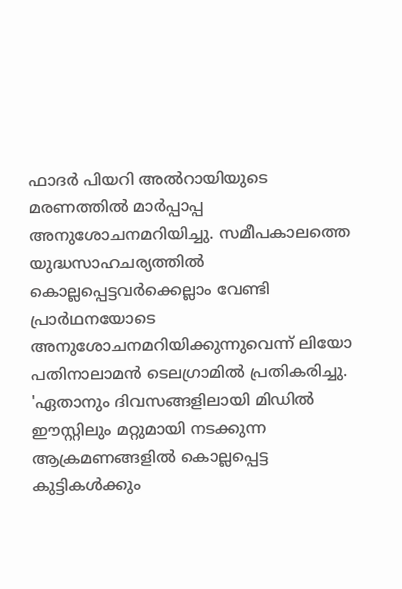ഫാദര്‍ പിയറി അല്‍റായിയുടെ മരണത്തില്‍ മാര്‍പ്പാപ്പ അനുശോചനമറിയിച്ചു. സമീപകാലത്തെ യുദ്ധസാഹചര്യത്തില്‍ കൊല്ലപ്പെട്ടവര്‍ക്കെല്ലാം വേണ്ടി പ്രാര്‍ഥനയോടെ അനുശോചനമറിയിക്കുന്നുവെന്ന് ലിയോ പതിനാലാമന്‍ ടെലഗ്രാമില്‍ പ്രതികരിച്ചു. 'ഏതാനും ദിവസങ്ങളിലായി മിഡില്‍ ഈസ്റ്റിലും മറ്റുമായി നടക്കുന്ന ആക്രമണങ്ങളില്‍ കൊല്ലപ്പെട്ട കുട്ടികള്‍ക്കും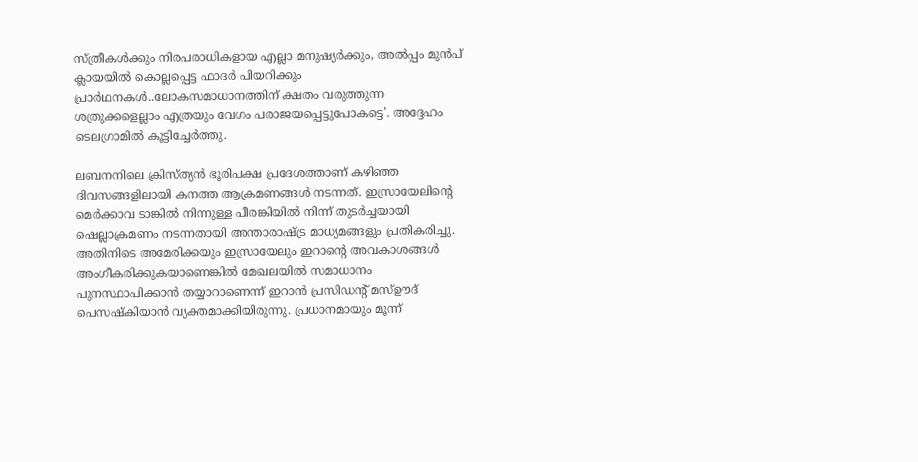സ്ത്രീകള്‍ക്കും നിരപരാധികളായ എല്ലാ മനുഷ്യര്‍ക്കും, അല്‍പ്പം മുന്‍പ് ക്ലായയില്‍ കൊല്ലപ്പെട്ട ഫാദര്‍ പിയറിക്കും പ്രാര്‍ഥനകള്‍..ലോകസമാധാനത്തിന് ക്ഷതം വരുത്തുന്ന ശത്രുക്കളെല്ലാം എത്രയും വേഗം പരാജയപ്പെട്ടുപോകട്ടെ'. അദ്ദേഹം ടെലഗ്രാമില്‍ കൂട്ടിച്ചേര്‍ത്തു.

ലബനനിലെ ക്രിസ്ത്യന്‍ ഭൂരിപക്ഷ പ്രദേശത്താണ് കഴിഞ്ഞ ദിവസങ്ങളിലായി കനത്ത ആക്രമണങ്ങള്‍ നടന്നത്. ഇസ്രായേലിന്റെ മെര്‍ക്കാവ ടാങ്കില്‍ നിന്നുള്ള പീരങ്കിയില്‍ നിന്ന് തുടര്‍ച്ചയായി ഷെല്ലാക്രമണം നടന്നതായി അന്താരാഷ്ട്ര മാധ്യമങ്ങളും പ്രതികരിച്ചു. അതിനിടെ അമേരിക്കയും ഇസ്രായേലും ഇറാന്റെ അവകാശങ്ങള്‍ അംഗീകരിക്കുകയാണെങ്കില്‍ മേഖലയില്‍ സമാധാനം പുനസ്ഥാപിക്കാന്‍ തയ്യാറാണെന്ന് ഇറാന്‍ പ്രസിഡന്റ് മസ്ഊദ് പെസഷ്‌കിയാന്‍ വ്യക്തമാക്കിയിരുന്നു. പ്രധാനമായും മൂന്ന്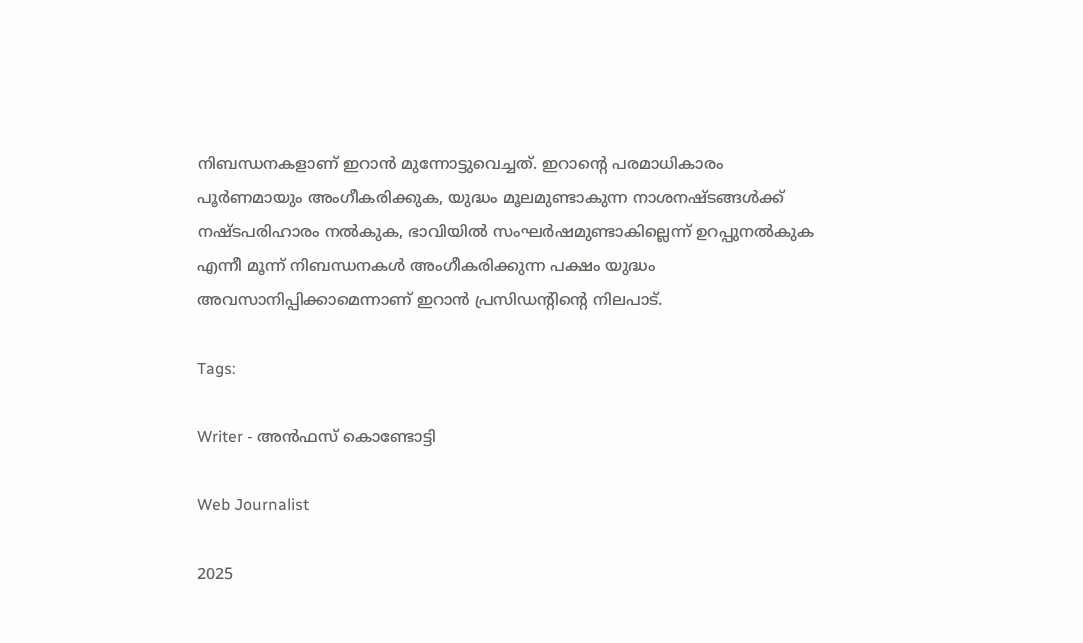നിബന്ധനകളാണ് ഇറാന്‍ മുന്നോട്ടുവെച്ചത്. ഇറാന്റെ പരമാധികാരം പൂര്‍ണമായും അംഗീകരിക്കുക, യുദ്ധം മൂലമുണ്ടാകുന്ന നാശനഷ്ടങ്ങള്‍ക്ക് നഷ്ടപരിഹാരം നല്‍കുക, ഭാവിയില്‍ സംഘര്‍ഷമുണ്ടാകില്ലെന്ന് ഉറപ്പുനല്‍കുക എന്നീ മൂന്ന് നിബന്ധനകള്‍ അംഗീകരിക്കുന്ന പക്ഷം യുദ്ധം അവസാനിപ്പിക്കാമെന്നാണ് ഇറാന്‍ പ്രസിഡന്റിന്റെ നിലപാട്.

Tags:

Writer - അൻഫസ് കൊണ്ടോട്ടി

Web Journalist

2025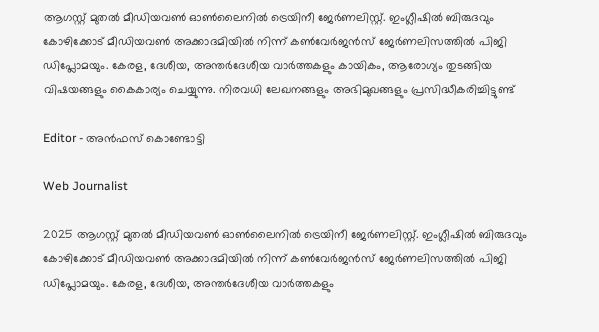ആഗസ്റ്റ് മുതൽ മീഡിയവൺ ഓൺലൈനിൽ ട്രെയിനീ ജേർണലിസ്റ്റ്. ഇംഗ്ലീഷിൽ ബിരുദവും കോഴിക്കോട് മീഡിയവൺ അക്കാദമിയിൽ നിന്ന് കൺവേർജൻസ് ജേർണലിസത്തിൽ പിജി ഡിപ്ലോമയും. കേരള, ദേശീയ, അന്തർദേശീയ വാർത്തകളും കായികം, ആരോഗ്യം തുടങ്ങിയ വിഷയങ്ങളും കൈകാര്യം ചെയ്യുന്നു. നിരവധി ലേഖനങ്ങളും അഭിമുഖങ്ങളും പ്രസിദ്ധീകരിച്ചിട്ടുണ്ട്

Editor - അൻഫസ് കൊണ്ടോട്ടി

Web Journalist

2025 ആഗസ്റ്റ് മുതൽ മീഡിയവൺ ഓൺലൈനിൽ ട്രെയിനീ ജേർണലിസ്റ്റ്. ഇംഗ്ലീഷിൽ ബിരുദവും കോഴിക്കോട് മീഡിയവൺ അക്കാദമിയിൽ നിന്ന് കൺവേർജൻസ് ജേർണലിസത്തിൽ പിജി ഡിപ്ലോമയും. കേരള, ദേശീയ, അന്തർദേശീയ വാർത്തകളും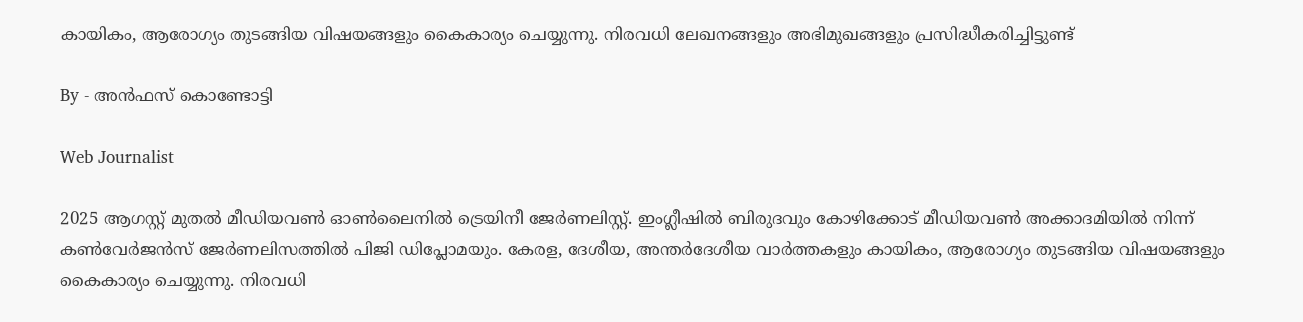കായികം, ആരോഗ്യം തുടങ്ങിയ വിഷയങ്ങളും കൈകാര്യം ചെയ്യുന്നു. നിരവധി ലേഖനങ്ങളും അഭിമുഖങ്ങളും പ്രസിദ്ധീകരിച്ചിട്ടുണ്ട്

By - അൻഫസ് കൊണ്ടോട്ടി

Web Journalist

2025 ആഗസ്റ്റ് മുതൽ മീഡിയവൺ ഓൺലൈനിൽ ട്രെയിനീ ജേർണലിസ്റ്റ്. ഇംഗ്ലീഷിൽ ബിരുദവും കോഴിക്കോട് മീഡിയവൺ അക്കാദമിയിൽ നിന്ന് കൺവേർജൻസ് ജേർണലിസത്തിൽ പിജി ഡിപ്ലോമയും. കേരള, ദേശീയ, അന്തർദേശീയ വാർത്തകളും കായികം, ആരോഗ്യം തുടങ്ങിയ വിഷയങ്ങളും കൈകാര്യം ചെയ്യുന്നു. നിരവധി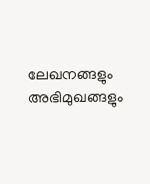ലേഖനങ്ങളും അഭിമുഖങ്ങളും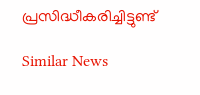പ്രസിദ്ധീകരിച്ചിട്ടുണ്ട്

Similar News